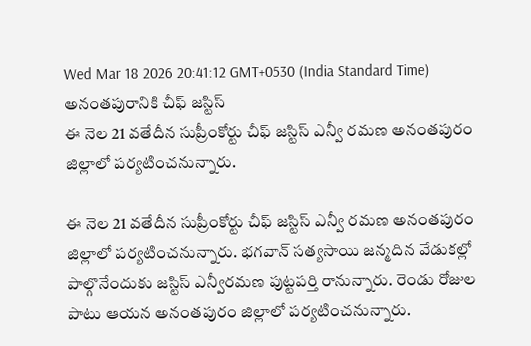Wed Mar 18 2026 20:41:12 GMT+0530 (India Standard Time)
అనంతపురానికి చీఫ్ జస్టిస్
ఈ నెల 21 వతేదీన సుప్రీంకోర్టు చీఫ్ జస్టిస్ ఎన్వీ రమణ అనంతపురం జిల్లాలో పర్యటించనున్నారు.

ఈ నెల 21 వతేదీన సుప్రీంకోర్టు చీఫ్ జస్టిస్ ఎన్వీ రమణ అనంతపురం జిల్లాలో పర్యటించనున్నారు. భగవాన్ సత్యసాయి జన్మదిన వేడుకల్లో పాల్గొనేందుకు జస్టిస్ ఎన్వీరమణ పుట్టపర్తి రానున్నారు. రెండు రోజుల పాటు ఆయన అనంతపురం జిల్లాలో పర్యటించనున్నారు.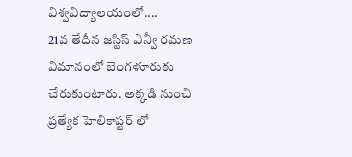విశ్వవిద్యాలయంలో....
21వ తేదీన జస్టిస్ ఎన్వీ రమణ విమానంలో బెంగళూరుకు చేరుకుంటారు. అక్కడి నుంచి ప్రత్యేక హెలికాప్టర్ లో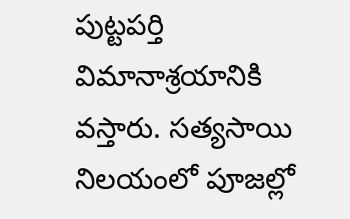పుట్టపర్తి విమానాశ్రయానికి వస్తారు. సత్యసాయి నిలయంలో పూజల్లో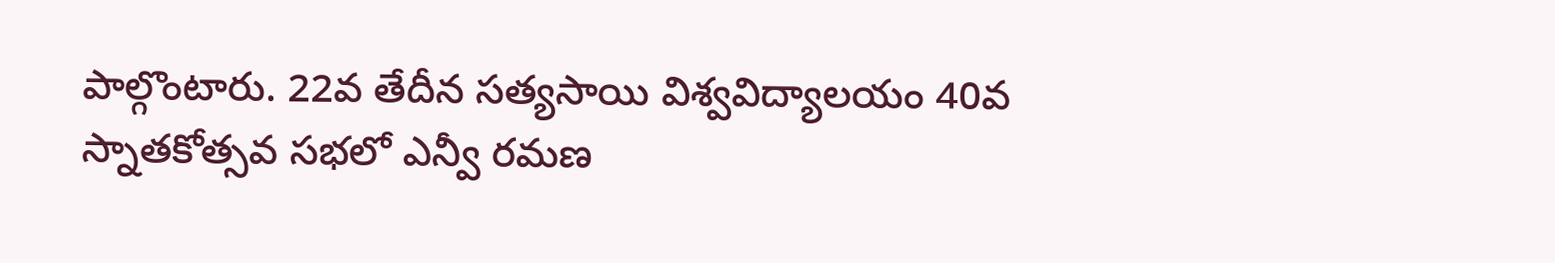పాల్గొంటారు. 22వ తేదీన సత్యసాయి విశ్వవిద్యాలయం 40వ స్నాతకోత్సవ సభలో ఎన్వీ రమణ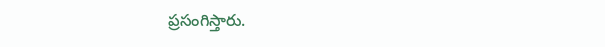ప్రసంగిస్తారు.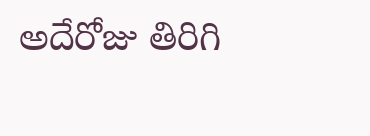అదేరోజు తిరిగి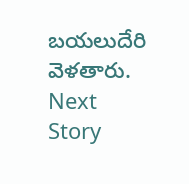బయలుదేరి వెళతారు.
Next Story